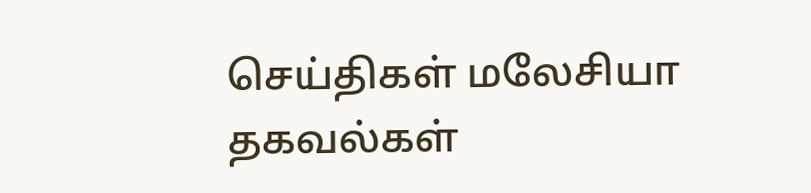செய்திகள் மலேசியா
தகவல்கள்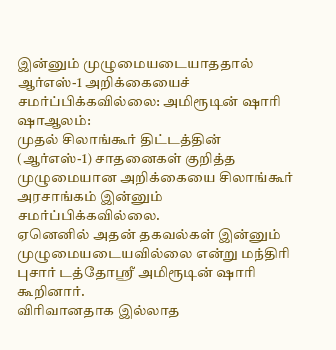இன்னும் முழுமையடையாததால் ஆர்எஸ்-1 அறிக்கையைச் சமர்ப்பிக்கவில்லை: அமிரூடின் ஷாரி
ஷாஆலம்:
முதல் சிலாங்கூர் திட்டத்தின் (ஆர்எஸ்-1) சாதனைகள் குறித்த முழுமையான அறிக்கையை சிலாங்கூர் அரசாங்கம் இன்னும் சமர்ப்பிக்கவில்லை.
ஏனெனில் அதன் தகவல்கள் இன்னும் முழுமையடையவில்லை என்று மந்திரி புசார் டத்தோஶ்ரீ அமிரூடின் ஷாரி கூறினார்.
விரிவானதாக இல்லாத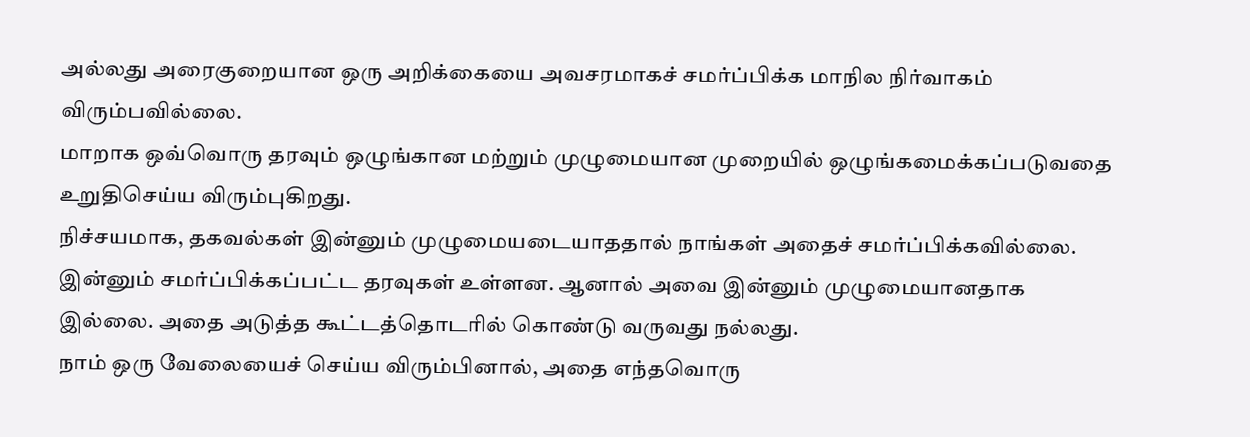அல்லது அரைகுறையான ஒரு அறிக்கையை அவசரமாகச் சமர்ப்பிக்க மாநில நிர்வாகம் விரும்பவில்லை.
மாறாக ஒவ்வொரு தரவும் ஒழுங்கான மற்றும் முழுமையான முறையில் ஒழுங்கமைக்கப்படுவதை உறுதிசெய்ய விரும்புகிறது.
நிச்சயமாக, தகவல்கள் இன்னும் முழுமையடையாததால் நாங்கள் அதைச் சமர்ப்பிக்கவில்லை.
இன்னும் சமர்ப்பிக்கப்பட்ட தரவுகள் உள்ளன. ஆனால் அவை இன்னும் முழுமையானதாக இல்லை. அதை அடுத்த கூட்டத்தொடரில் கொண்டு வருவது நல்லது.
நாம் ஒரு வேலையைச் செய்ய விரும்பினால், அதை எந்தவொரு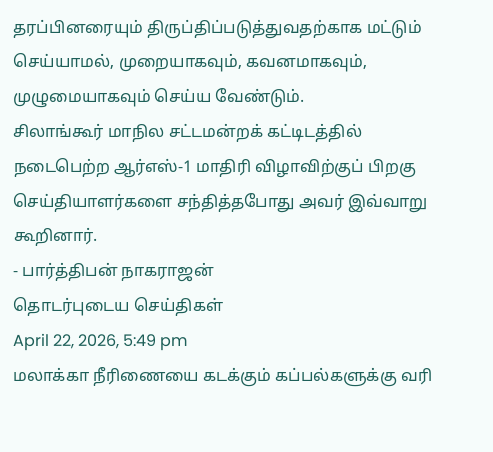தரப்பினரையும் திருப்திப்படுத்துவதற்காக மட்டும் செய்யாமல், முறையாகவும், கவனமாகவும், முழுமையாகவும் செய்ய வேண்டும்.
சிலாங்கூர் மாநில சட்டமன்றக் கட்டிடத்தில் நடைபெற்ற ஆர்எஸ்-1 மாதிரி விழாவிற்குப் பிறகு செய்தியாளர்களை சந்தித்தபோது அவர் இவ்வாறு கூறினார்.
- பார்த்திபன் நாகராஜன்
தொடர்புடைய செய்திகள்
April 22, 2026, 5:49 pm
மலாக்கா நீரிணையை கடக்கும் கப்பல்களுக்கு வரி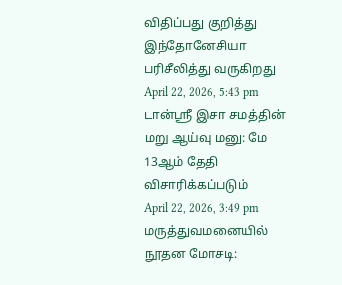விதிப்பது குறித்து இந்தோனேசியா பரிசீலித்து வருகிறது
April 22, 2026, 5:43 pm
டான்ஶ்ரீ இசா சமத்தின் மறு ஆய்வு மனு: மே 13ஆம் தேதி விசாரிக்கப்படும்
April 22, 2026, 3:49 pm
மருத்துவமனையில் நூதன மோசடி: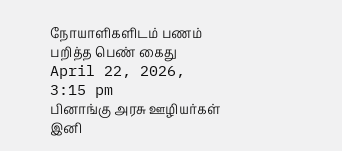நோயாளிகளிடம் பணம் பறித்த பெண் கைது
April 22, 2026, 3:15 pm
பினாங்கு அரசு ஊழியர்கள் இனி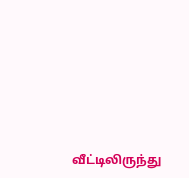வீட்டிலிருந்து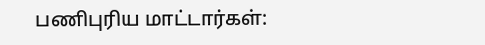பணிபுரிய மாட்டார்கள்: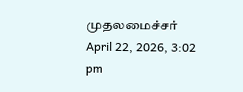முதலமைச்சர்
April 22, 2026, 3:02 pm